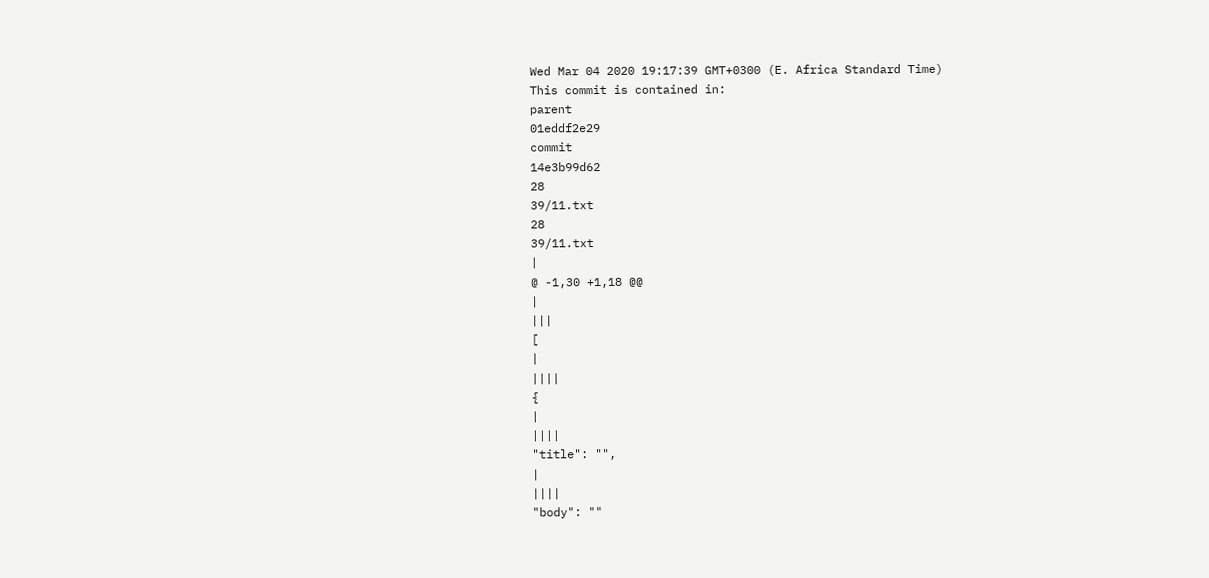Wed Mar 04 2020 19:17:39 GMT+0300 (E. Africa Standard Time)
This commit is contained in:
parent
01eddf2e29
commit
14e3b99d62
28
39/11.txt
28
39/11.txt
|
@ -1,30 +1,18 @@
|
|||
[
|
||||
{
|
||||
"title": "",
|
||||
"body": ""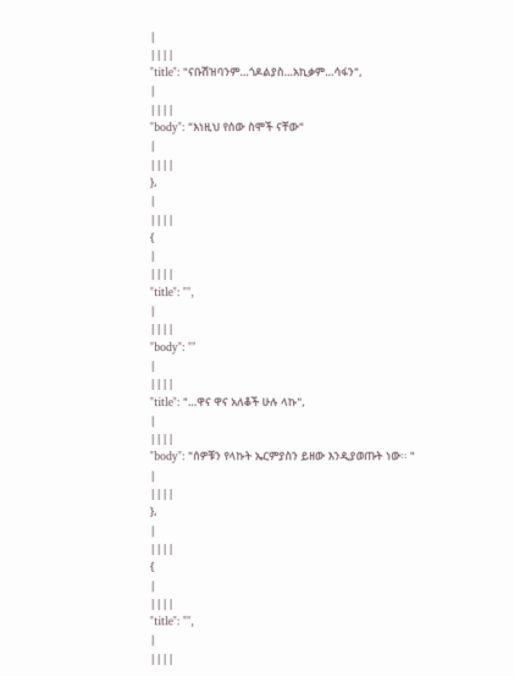|
||||
"title": "ናቡሽዝባንም…ጎዶልያስ…አኪቃም…ሳፋን",
|
||||
"body": "እነዚህ የሰው ስሞች ናቸው"
|
||||
},
|
||||
{
|
||||
"title": "",
|
||||
"body": ""
|
||||
"title": "…ዋና ዋና አለቆች ሁሉ ላኩ",
|
||||
"body": "ሰዎቹን የላኩት ኤርምያስን ይዘው እንዲያወጡት ነው፡፡ "
|
||||
},
|
||||
{
|
||||
"title": "",
|
||||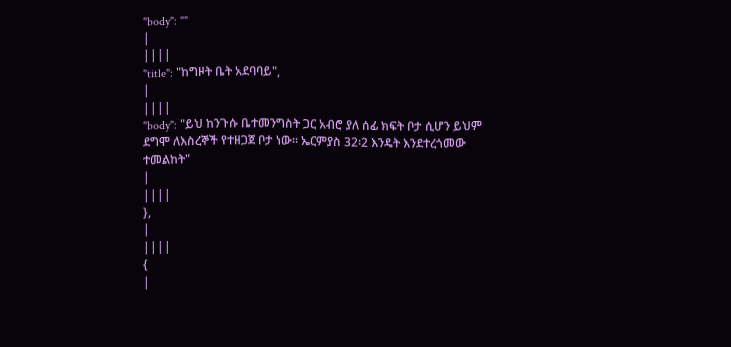"body": ""
|
||||
"title": "ከግዞት ቤት አደባባይ",
|
||||
"body": "ይህ ከንጉሱ ቤተመንግስት ጋር አብሮ ያለ ሰፊ ክፍት ቦታ ሲሆን ይህም ደግሞ ለእስረኞች የተዘጋጀ ቦታ ነው፡፡ ኤርምያስ 32፡2 እንዴት እንደተረጎመው ተመልከት"
|
||||
},
|
||||
{
|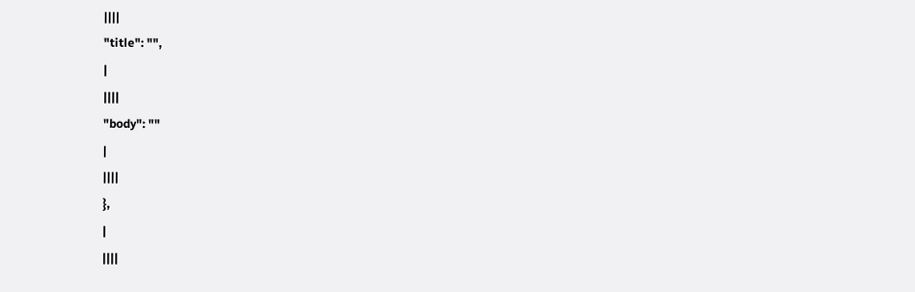||||
"title": "",
|
||||
"body": ""
|
||||
},
|
||||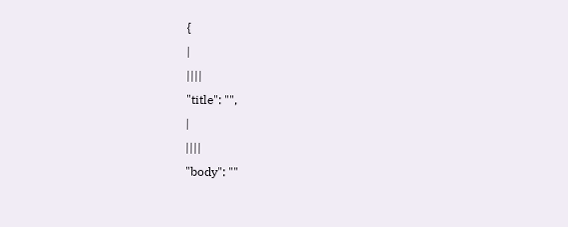{
|
||||
"title": "",
|
||||
"body": ""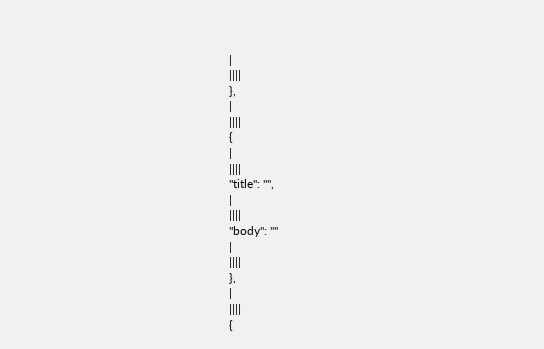|
||||
},
|
||||
{
|
||||
"title": "",
|
||||
"body": ""
|
||||
},
|
||||
{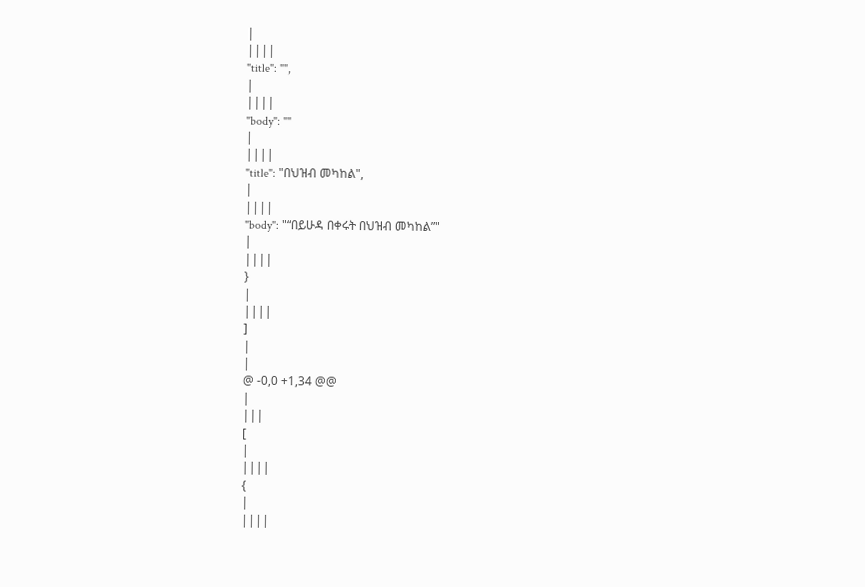|
||||
"title": "",
|
||||
"body": ""
|
||||
"title": "በህዝብ መካከል",
|
||||
"body": "“በይሁዳ በቀሩት በህዝብ መካከል”"
|
||||
}
|
||||
]
|
|
@ -0,0 +1,34 @@
|
|||
[
|
||||
{
|
||||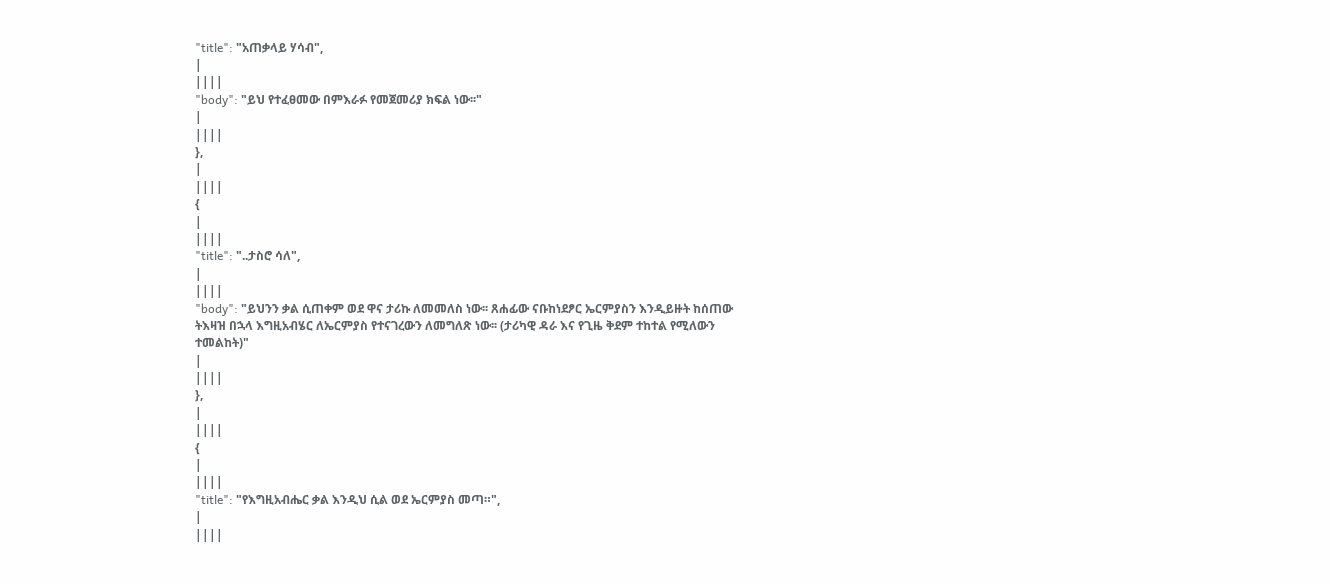"title": "አጠቃላይ ሃሳብ",
|
||||
"body": "ይህ የተፈፀመው በምእራፉ የመጀመሪያ ክፍል ነው፡፡"
|
||||
},
|
||||
{
|
||||
"title": "..ታስሮ ሳለ",
|
||||
"body": "ይህንን ቃል ሲጠቀም ወደ ዋና ታሪኩ ለመመለስ ነው፡፡ ጸሐፊው ናቡከነደፆር ኤርምያስን እንዲይዙት ከሰጠው ትእዛዝ በኋላ እግዚአብሄር ለኤርምያስ የተናገረውን ለመግለጽ ነው፡፡ (ታሪካዊ ዳራ እና የጊዜ ቅደም ተከተል የሚለውን ተመልከት)"
|
||||
},
|
||||
{
|
||||
"title": "የእግዚአብሔር ቃል እንዲህ ሲል ወደ ኤርምያስ መጣ።",
|
||||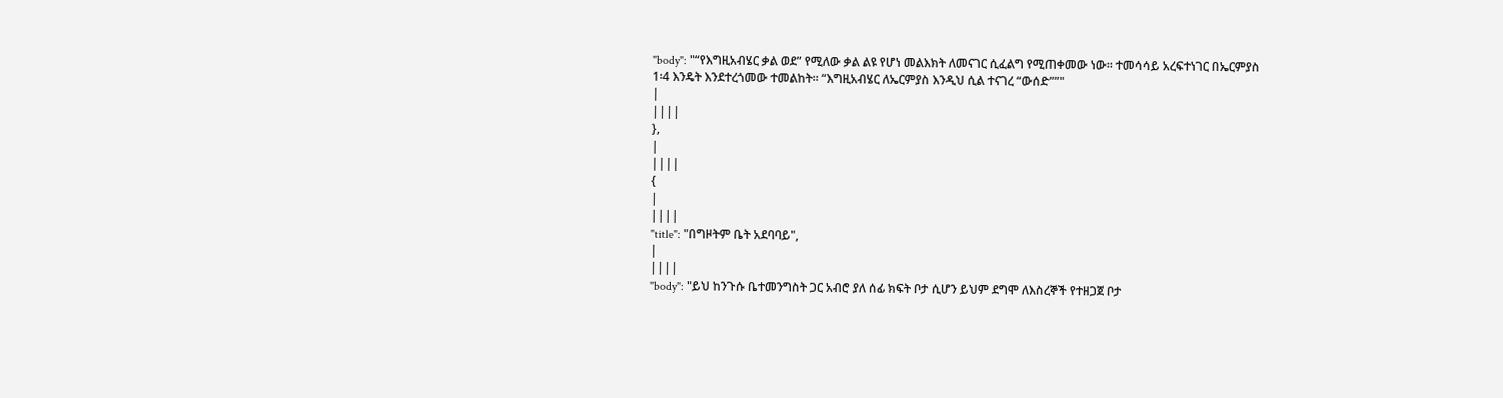"body": "“የእግዚአብሄር ቃል ወደ” የሚለው ቃል ልዩ የሆነ መልእክት ለመናገር ሲፈልግ የሚጠቀመው ነው፡፡ ተመሳሳይ አረፍተነገር በኤርምያስ 1፡4 እንዴት እንደተረጎመው ተመልከት፡፡ “እግዚአብሄር ለኤርምያስ እንዲህ ሲል ተናገረ “ውሰድ””"
|
||||
},
|
||||
{
|
||||
"title": "በግዞትም ቤት አደባባይ",
|
||||
"body": "ይህ ከንጉሱ ቤተመንግስት ጋር አብሮ ያለ ሰፊ ክፍት ቦታ ሲሆን ይህም ደግሞ ለእስረኞች የተዘጋጀ ቦታ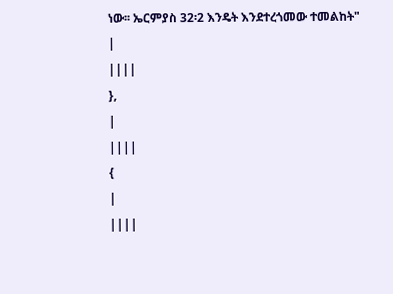ነው፡፡ ኤርምያስ 32፡2 እንዴት እንደተረጎመው ተመልከት"
|
||||
},
|
||||
{
|
||||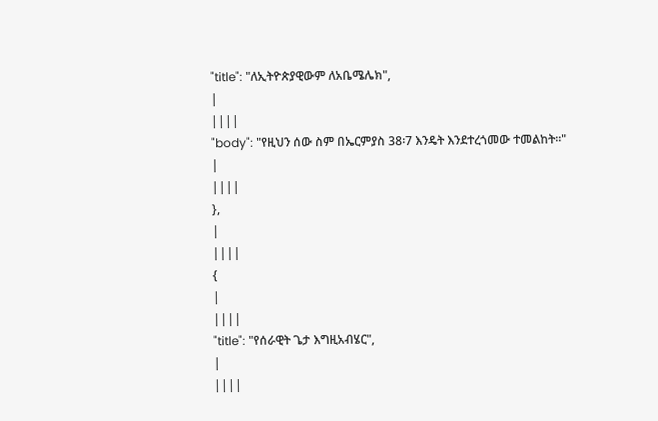"title": "ለኢትዮጵያዊውም ለአቤሜሌክ",
|
||||
"body": "የዚህን ሰው ስም በኤርምያስ 38፡7 እንዴት እንደተረጎመው ተመልከት፡፡"
|
||||
},
|
||||
{
|
||||
"title": "የሰራዊት ጌታ እግዚአብሄር",
|
||||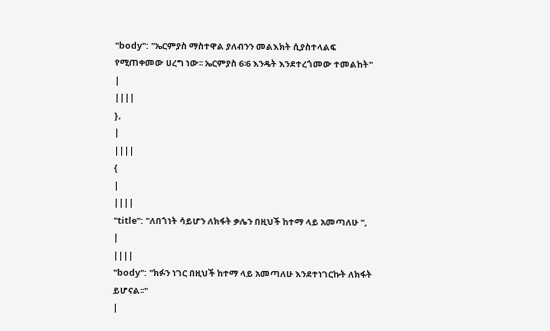"body": "ኤርምያስ ማስተዋል ያለብንን መልእክት ሲያስተላልፍ የሚጠቀመው ሀረግ ነው፡፡ ኤርምያስ 6፡6 እንዴት እንደተረጎመው ተመልከት"
|
||||
},
|
||||
{
|
||||
"title": "ለበጎነት ሳይሆን ለክፋት ቃሌን በዚህች ከተማ ላይ አመጣለሁ ",
|
||||
"body": "ክፉን ነገር በዚህች ከተማ ላይ አመጣለሁ እንደተነገርኩት ለክፋት ይሆናል፡፡"
|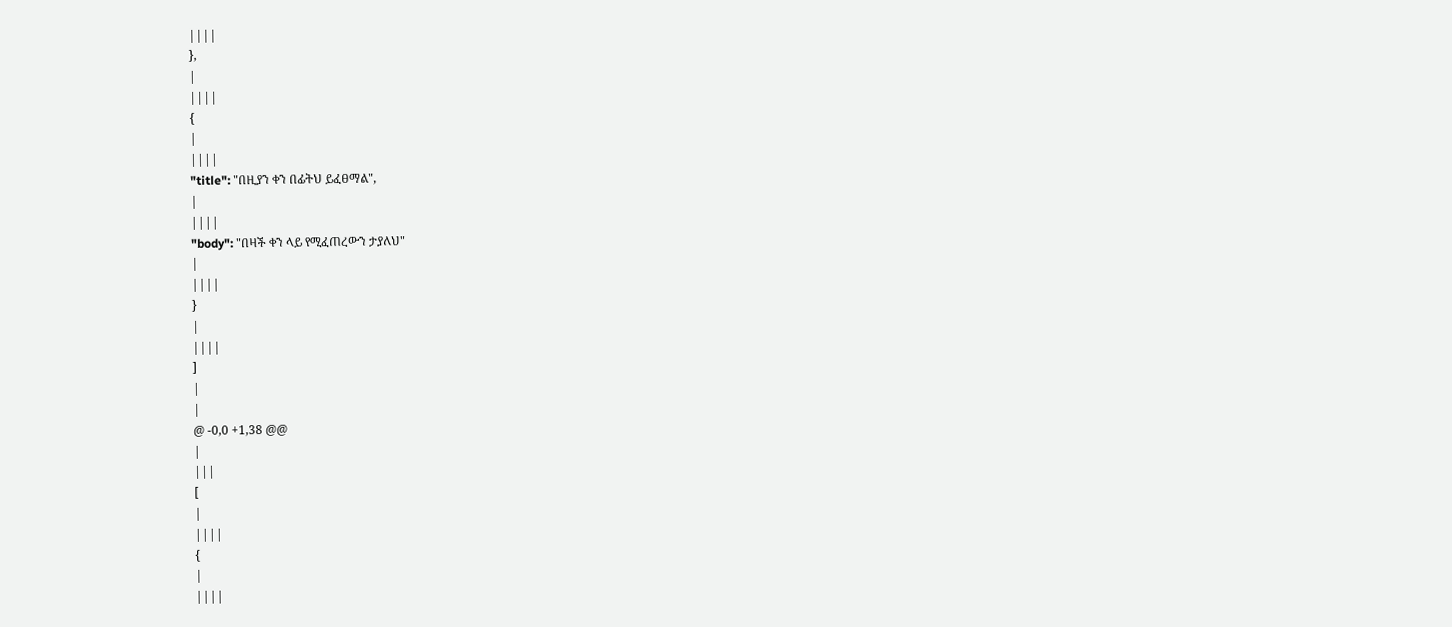||||
},
|
||||
{
|
||||
"title": "በዚያን ቀን በፊትህ ይፈፀማል",
|
||||
"body": "በዛች ቀን ላይ የሚፈጠረውን ታያለህ"
|
||||
}
|
||||
]
|
|
@ -0,0 +1,38 @@
|
|||
[
|
||||
{
|
||||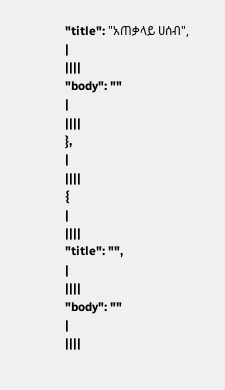"title": "አጠቃላይ ሀሰብ",
|
||||
"body": ""
|
||||
},
|
||||
{
|
||||
"title": "",
|
||||
"body": ""
|
||||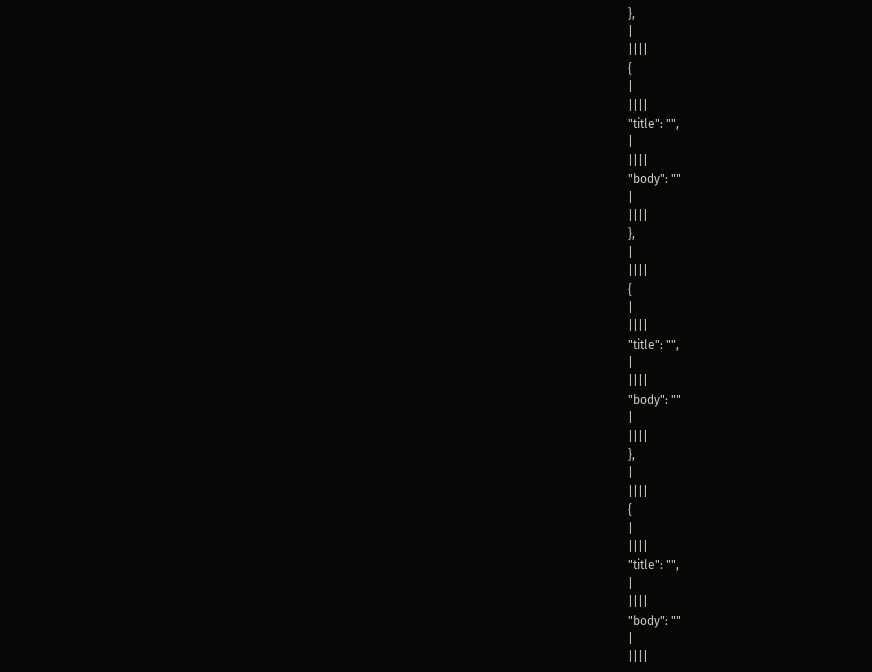},
|
||||
{
|
||||
"title": "",
|
||||
"body": ""
|
||||
},
|
||||
{
|
||||
"title": "",
|
||||
"body": ""
|
||||
},
|
||||
{
|
||||
"title": "",
|
||||
"body": ""
|
||||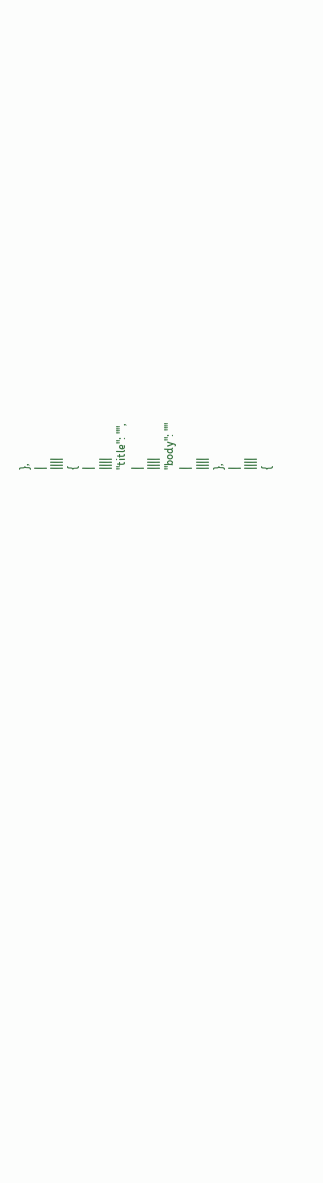},
|
||||
{
|
||||
"title": "",
|
||||
"body": ""
|
||||
},
|
||||
{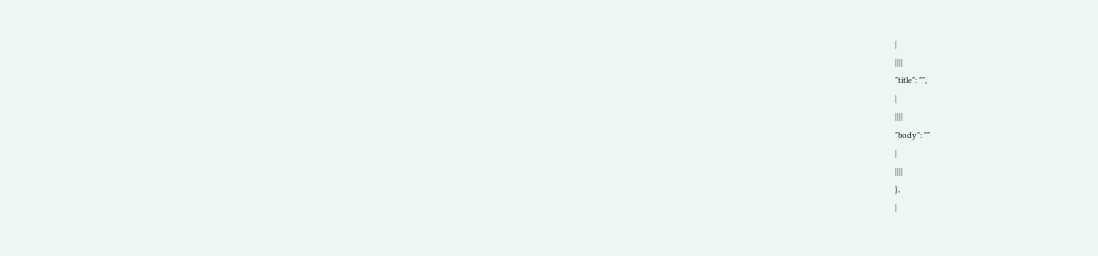|
||||
"title": "",
|
||||
"body": ""
|
||||
},
|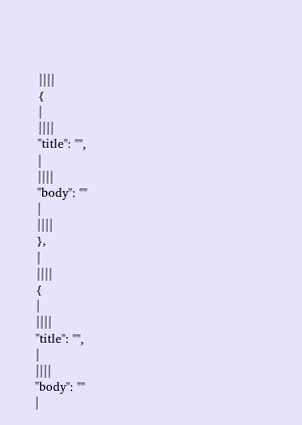||||
{
|
||||
"title": "",
|
||||
"body": ""
|
||||
},
|
||||
{
|
||||
"title": "",
|
||||
"body": ""
|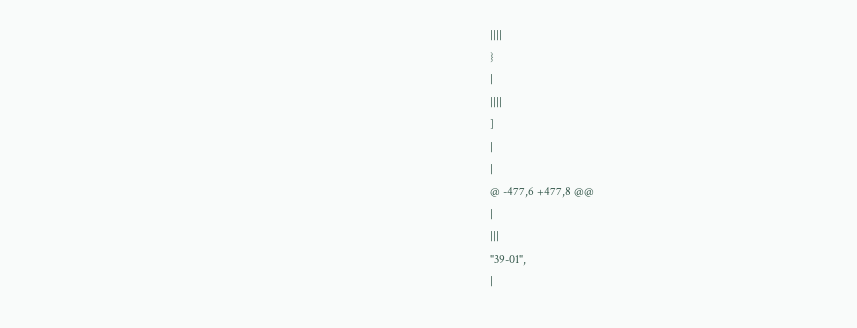||||
}
|
||||
]
|
|
@ -477,6 +477,8 @@
|
|||
"39-01",
|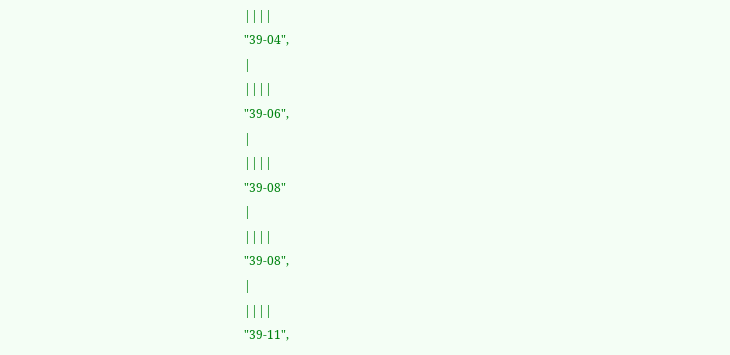||||
"39-04",
|
||||
"39-06",
|
||||
"39-08"
|
||||
"39-08",
|
||||
"39-11",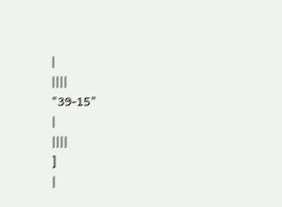|
||||
"39-15"
|
||||
]
|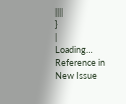||||
}
|
Loading…
Reference in New Issue